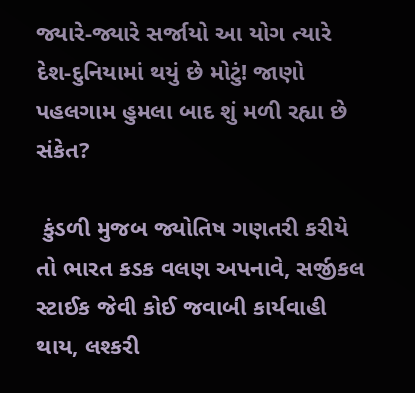જ્યારે-જ્યારે સર્જાયો આ યોગ ત્યારે દેશ-દુનિયામાં થયું છે મોટું! જાણો પહલગામ હુમલા બાદ શું મળી રહ્યા છે સંકેત?

 કુંડળી મુજબ જ્યોતિષ ગણતરી કરીયે તો ભારત કડક વલણ અપનાવે, સર્જીકલ સ્ટાઈક જેવી કોઈ જવાબી કાર્યવાહી થાય, લશ્કરી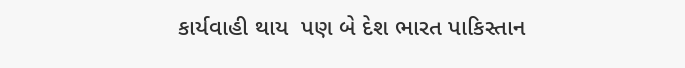કાર્યવાહી થાય  પણ બે દેશ ભારત પાકિસ્તાન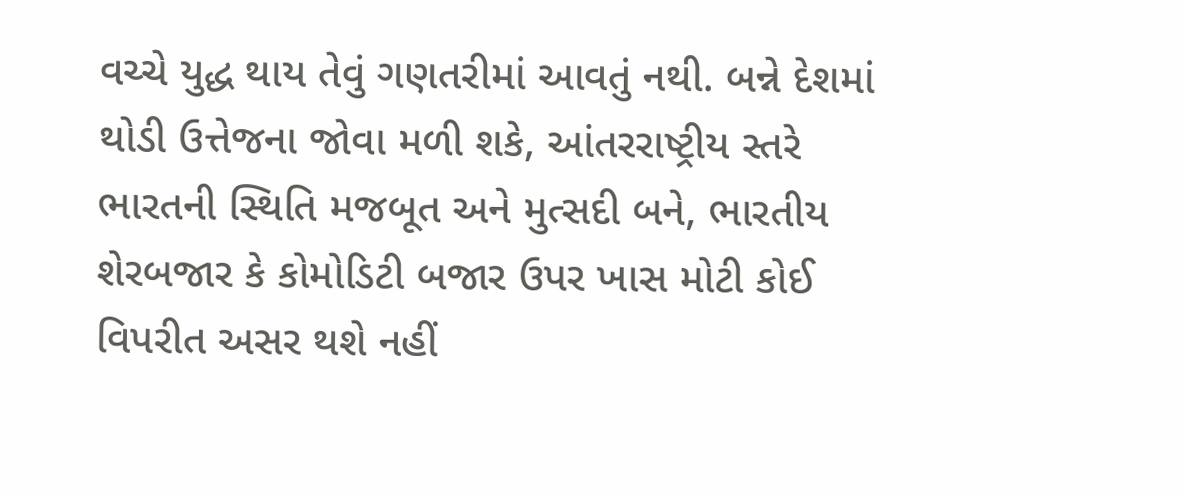વચ્ચે યુદ્ધ થાય તેવું ગણતરીમાં આવતું નથી. બન્ને દેશમાં થોડી ઉત્તેજના જોવા મળી શકે, આંતરરાષ્ટ્રીય સ્તરે ભારતની સ્થિતિ મજબૂત અને મુત્સદી બને, ભારતીય શેરબજાર કે કોમોડિટી બજાર ઉપર ખાસ મોટી કોઈ વિપરીત અસર થશે નહીં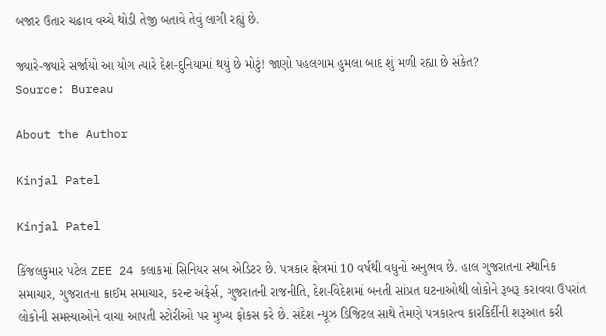બજાર ઉતાર ચઢાવ વચ્ચે થોડી તેજી બતાવે તેવું લાગી રહ્યું છે.

જ્યારે-જ્યારે સર્જાયો આ યોગ ત્યારે દેશ-દુનિયામાં થયું છે મોટું! જાણો પહલગામ હુમલા બાદ શું મળી રહ્યા છે સંકેત?
Source: Bureau

About the Author

Kinjal Patel

Kinjal Patel

કિંજલકુમાર પટેલ ZEE 24 કલાકમાં સિનિયર સબ એડિટર છે. પત્રકાર ક્ષેત્રમાં 10 વર્ષથી વધુનો અનુભવ છે. હાલ ગુજરાતના સ્થાનિક સમાચાર, ગુજરાતના ક્રાઈમ સમાચાર, કરન્ટ અફેર્સ, ગુજરાતની રાજનીતિ, દેશ-વિદેશમાં બનતી સાંપ્રત ઘટનાઓથી લોકોને રૂબરૂ કરાવવા ઉપરાંત લોકોની સમસ્યાઓને વાચા આપતી સ્ટોરીઓ પર મુખ્ય ફોકસ કરે છે. સંદેશ ન્યૂઝ ડિજિટલ સાથે તેમણે પત્રકારત્વ કારકિર્દીની શરૂઆત કરી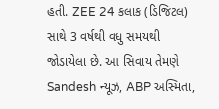હતી. ZEE 24 કલાક (ડિજિટલ) સાથે 3 વર્ષથી વધુ સમયથી જોડાયેલા છે. આ સિવાય તેમણે Sandesh ન્યૂઝ, ABP અસ્મિતા,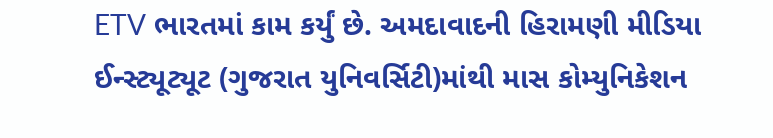ETV ભારતમાં કામ કર્યું છે. અમદાવાદની હિરામણી મીડિયા ઈન્સ્ટ્યૂટ્યૂટ (ગુજરાત યુનિવર્સિટી)માંથી માસ કોમ્યુનિકેશન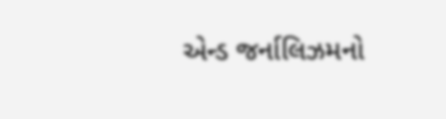એન્ડ જર્નાલિઝમનો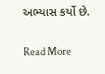અભ્યાસ કર્યો છે.

Read More